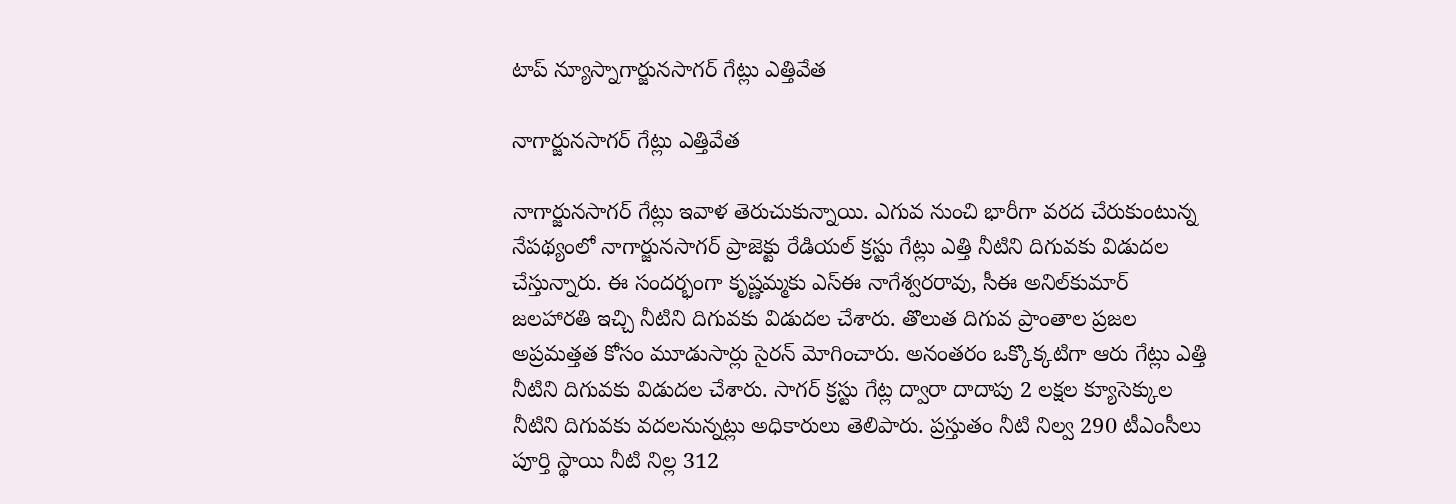టాప్ న్యూస్నాగార్జునసాగర్‌ గేట్లు ఎత్తివేత

నాగార్జునసాగర్‌ గేట్లు ఎత్తివేత

నాగార్జునసాగర్‌ గేట్లు ఇవాళ తెరుచుకున్నాయి. ఎగువ నుంచి భారీగా వరద చేరుకుంటున్న నేపథ్యంలో నాగార్జునసాగర్‌ ప్రాజెక్టు రేడియల్‌ క్రస్టు గేట్లు ఎత్తి నీటిని దిగువకు విడుదల చేస్తున్నారు. ఈ సందర్భంగా కృష్ణమ్మకు ఎస్‌ఈ నాగేశ్వరరావు, సీఈ అనిల్‌కుమార్‌ జలహారతి ఇచ్చి నీటిని దిగువకు విడుదల చేశారు. తొలుత దిగువ ప్రాంతాల ప్రజల అప్రమత్తత కోసం మూడుసార్లు సైరన్‌ మోగించారు. అనంతరం ఒక్కొక్కటిగా ఆరు గేట్లు ఎత్తి నీటిని దిగువకు విడుదల చేశారు. సాగర్‌ క్రస్టు గేట్ల ద్వారా దాదాపు 2 లక్షల క్యూసెక్కుల నీటిని దిగువకు వదలనున్నట్లు అధికారులు తెలిపారు. ప్రస్తుతం నీటి నిల్వ 290 టీఎంసీలు పూర్తి స్థాయి నీటి నిల్ల 312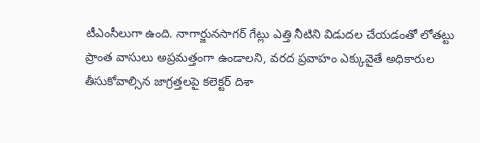టీఎంసీలుగా ఉంది. నాగార్జునసాగర్‌ గేట్లు ఎత్తి నీటిని విడుదల చేయడంతో లోతట్టు ప్రాంత వాసులు అప్రమత్తంగా ఉండాలని, వరద ప్రవాహం ఎక్కువైతే అధికారుల తీసుకోవాల్సిన జాగ్రత్తలపై కలెక్టర్‌ దిశా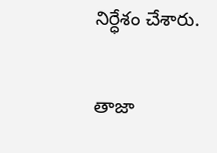నిర్ధేశం చేశారు.

తాజా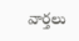వార్తలు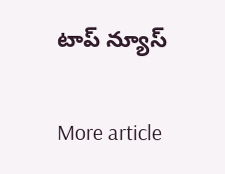టాప్ న్యూస్

More article